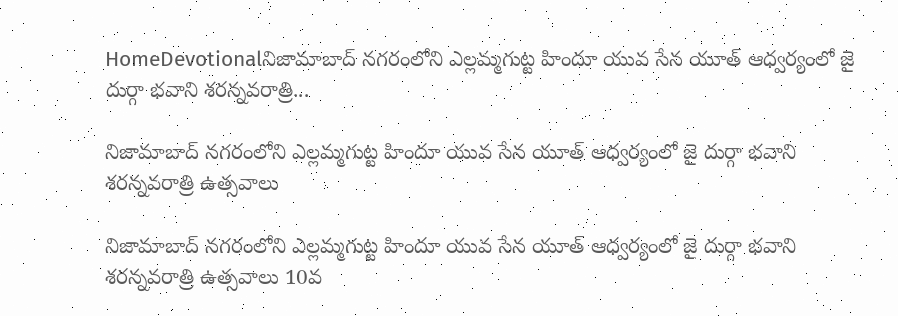HomeDevotionalనిజామాబాద్ నగరంలోని ఎల్లమ్మగుట్ట హిందూ యువ సేన యూత్ ఆధ్వర్యంలో జై దుర్గా భవాని శరన్నవరాత్రి...

నిజామాబాద్ నగరంలోని ఎల్లమ్మగుట్ట హిందూ యువ సేన యూత్ ఆధ్వర్యంలో జై దుర్గా భవాని శరన్నవరాత్రి ఉత్సవాలు

నిజామాబాద్ నగరంలోని ఎల్లమ్మగుట్ట హిందూ యువ సేన యూత్ ఆధ్వర్యంలో జై దుర్గా భవాని శరన్నవరాత్రి ఉత్సవాలు 10వ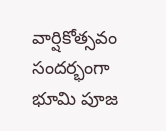వార్షికోత్సవం సందర్భంగా భూమి పూజ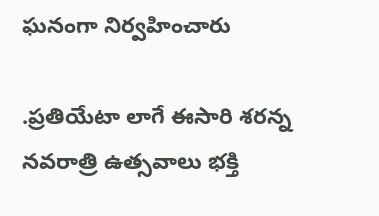ఘనంగా నిర్వహించారు

.ప్రతియేటా లాగే ఈసారి శరన్న నవరాత్రి ఉత్సవాలు భక్తి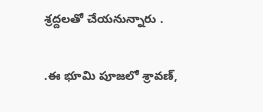శ్రద్దలతో చేయనున్నారు .

.ఈ భూమి పూజలో శ్రావణ్,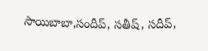సాయిబాబా,సందీప్, సతీష్, సదీప్,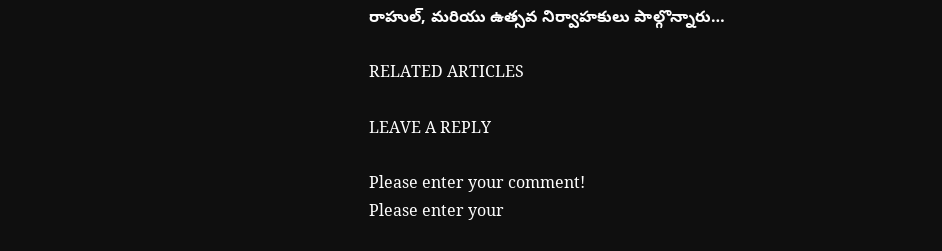రాహుల్, మరియు ఉత్సవ నిర్వాహకులు పాల్గొన్నారు…

RELATED ARTICLES

LEAVE A REPLY

Please enter your comment!
Please enter your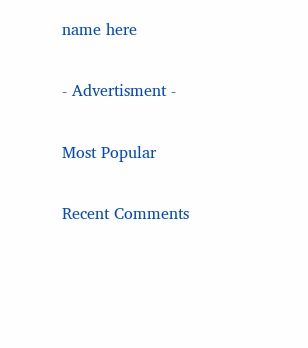name here

- Advertisment -

Most Popular

Recent Comments